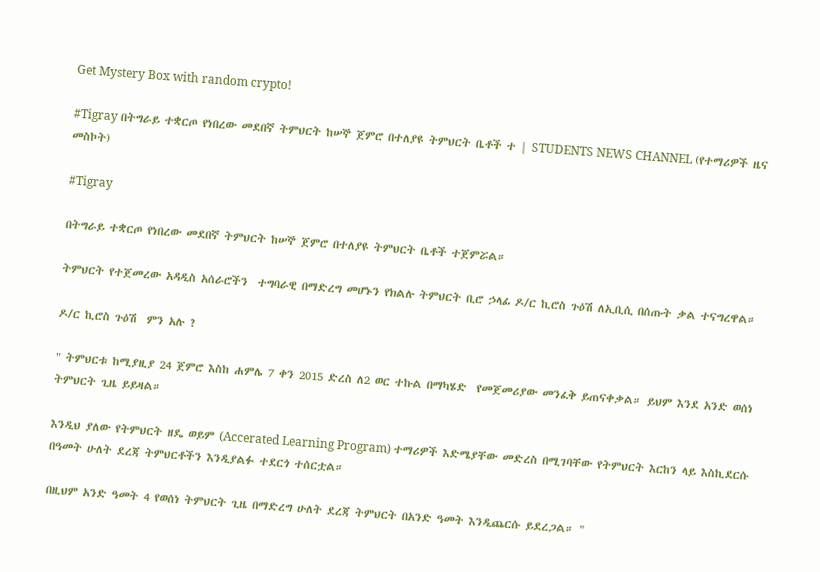Get Mystery Box with random crypto!

#Tigray በትግራይ ተቋርጦ የነበረው መደበኛ ትምህርት ከሠኞ ጀምሮ በተለያዩ ትምህርት ቤቶች ተ | STUDENTS NEWS CHANNEL (የተማሪዎች ዜና መስኮት)

#Tigray

በትግራይ ተቋርጦ የነበረው መደበኛ ትምህርት ከሠኞ ጀምሮ በተለያዩ ትምህርት ቤቶች ተጀምሯል።

ትምህርት የተጀመረው አዳዲስ አሰራሮችን  ተግባራዊ በማድረግ መሆኑን የክልሉ ትምህርት ቢሮ ኃላፊ ዶ/ር ኪሮስ ጉዕሽ ለኢቢሲ በሰጡት ቃል ተናግረዋል።

ዶ/ር ኪሮስ ጉዕሽ  ምን አሉ ?

" ትምህርቱ ከሚያዚያ 24 ጀምሮ እስከ ሐምሌ 7 ቀን 2015 ድረስ ለ2 ወር ተኩል በማካሄድ  የመጀመሪያው መንፈቅ ይጠናቀቃል። ይህም እንደ አንድ ወሰነ ትምህርት ጊዜ ይይዛል።

እንዲህ ያለው የትምህርት ዘዴ ወይም (Accerated Learning Program) ተማሪዎች እድሜያቸው መድረስ በሚገባቸው የትምህርት እርከን ላይ እስኪደርሱ በዓመት ሁለት ደረጃ ትምህርቶችን እንዲያልፉ ተደርጎ ተሰርቷል።

በዚህም አንድ ዓመት 4 የወሰነ ትምህርት ጊዜ በማድረግ ሁለት ደረጃ ትምህርት በአንድ ዓመት እንዲጨርሱ ይደረጋል። "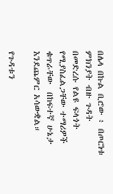በሌላ በኩል ቢሮው ፥ በጦርነቱ ምክንያት ብዙ ጉዳት በመድረሱ የልዩ ፍላጎት የሚያስፈልጋቸው ተማሪዎች ቁጥራቸው  በከፍተኛ ሁኔታ እንደጨምር አሳውቋል።

የጉዳቱን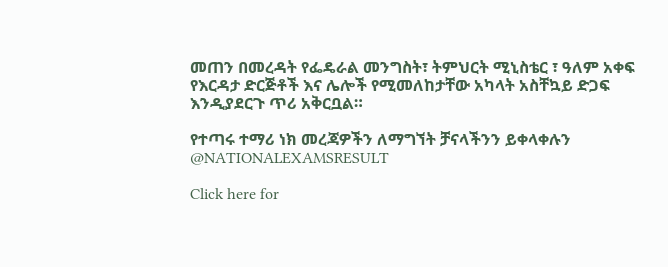መጠን በመረዳት የፌዴራል መንግስት፣ ትምህርት ሚኒስቴር ፣ ዓለም አቀፍ  የእርዳታ ድርጅቶች እና ሌሎች የሚመለከታቸው አካላት አስቸኳይ ድጋፍ  እንዲያደርጉ ጥሪ አቅርቧል።

የተጣሩ ተማሪ ነክ መረጃዎችን ለማግኘት ቻናላችንን ይቀላቀሉን
@NATIONALEXAMSRESULT

Click here for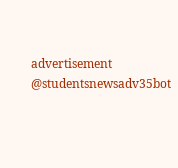advertisement
@studentsnewsadv35bot